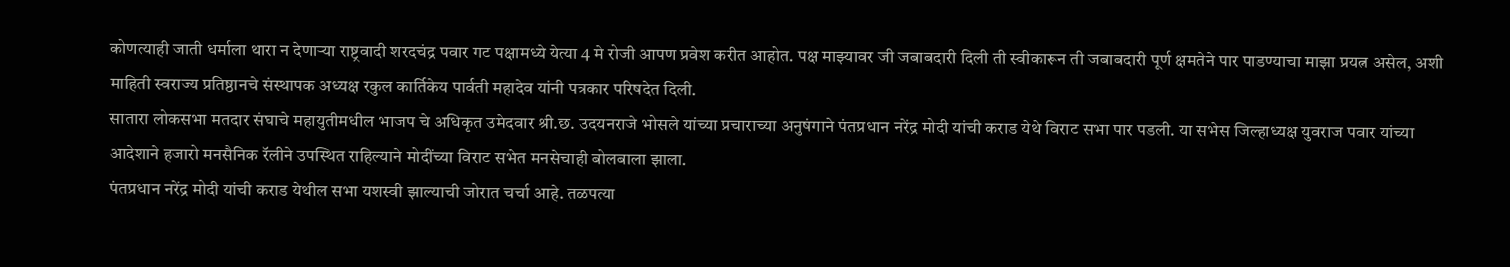कोणत्याही जाती धर्माला थारा न देणाऱ्या राष्ट्रवादी शरदचंद्र पवार गट पक्षामध्ये येत्या 4 मे रोजी आपण प्रवेश करीत आहोत. पक्ष माझ्यावर जी जबाबदारी दिली ती स्वीकारून ती जबाबदारी पूर्ण क्षमतेने पार पाडण्याचा माझा प्रयत्न असेल, अशी माहिती स्वराज्य प्रतिष्ठानचे संस्थापक अध्यक्ष रकुल कार्तिकेय पार्वती महादेव यांनी पत्रकार परिषदेत दिली.
सातारा लोकसभा मतदार संघाचे महायुतीमधील भाजप चे अधिकृत उमेदवार श्री.छ. उदयनराजे भोसले यांच्या प्रचाराच्या अनुषंगाने पंतप्रधान नरेंद्र मोदी यांची कराड येथे विराट सभा पार पडली. या सभेस जिल्हाध्यक्ष युवराज पवार यांच्या आदेशाने हजारो मनसैनिक रॅलीने उपस्थित राहिल्याने मोदींच्या विराट सभेत मनसेचाही बोलबाला झाला.
पंतप्रधान नरेंद्र मोदी यांची कराड येथील सभा यशस्वी झाल्याची जोरात चर्चा आहे. तळपत्या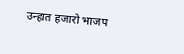उन्हात हजारो भाजप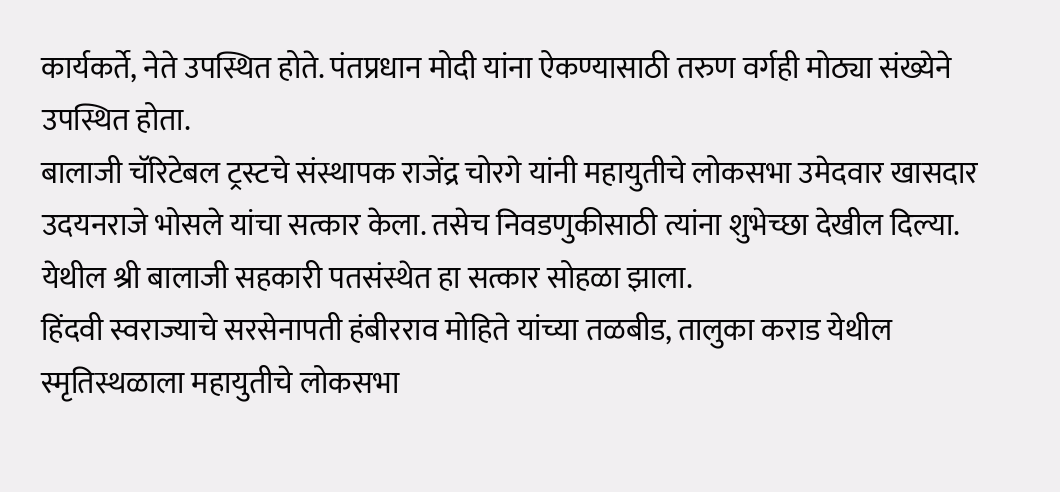कार्यकर्ते, नेते उपस्थित होते. पंतप्रधान मोदी यांना ऐकण्यासाठी तरुण वर्गही मोठ्या संख्येने उपस्थित होता.
बालाजी चॅरिटेबल ट्रस्टचे संस्थापक राजेंद्र चोरगे यांनी महायुतीचे लोकसभा उमेदवार खासदार उदयनराजे भोसले यांचा सत्कार केला. तसेच निवडणुकीसाठी त्यांना शुभेच्छा देखील दिल्या. येथील श्री बालाजी सहकारी पतसंस्थेत हा सत्कार सोहळा झाला.
हिंदवी स्वराज्याचे सरसेनापती हंबीरराव मोहिते यांच्या तळबीड, तालुका कराड येथील स्मृतिस्थळाला महायुतीचे लोकसभा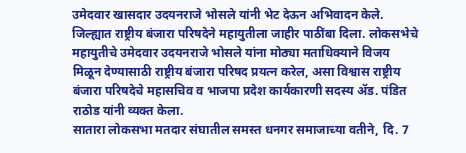उमेदवार खासदार उदयनराजे भोसले यांनी भेट देऊन अभिवादन केले.
जिल्ह्यात राष्ट्रीय बंजारा परिषदेने महायुतीला जाहीर पाठींबा दिला. लोकसभेचे महायुतीचे उमेदवार उदयनराजे भोसले यांना मोठ्या मताधिक्याने विजय मिळून देण्यासाठी राष्ट्रीय बंजारा परिषद प्रयत्न करेल, असा विश्वास राष्ट्रीय बंजारा परिषदेचे महासचिव व भाजपा प्रदेश कार्यकारणी सदस्य ॲड. पंडित राठोड यांनी व्यक्त केला.
सातारा लोकसभा मतदार संघातील समस्त धनगर समाजाच्या वतीने, दि. 7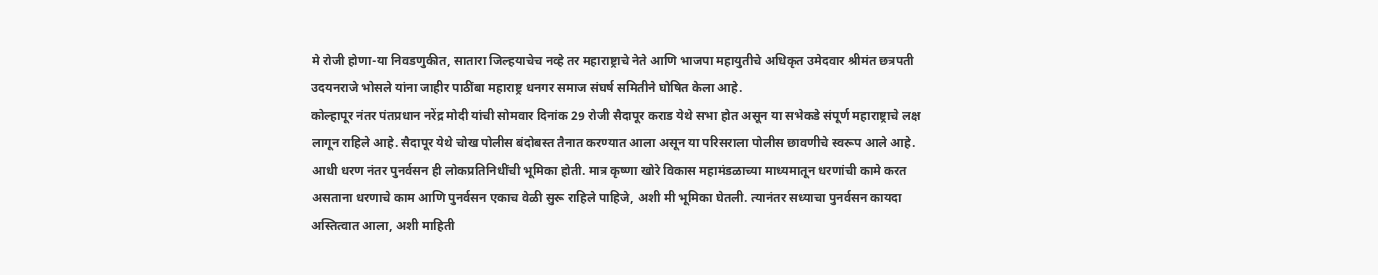मे रोजी होणा-या निवडणुकीत, सातारा जिल्हयाचेच नव्हे तर महाराष्ट्राचे नेते आणि भाजपा महायुतीचे अधिकृत उमेदवार श्रीमंत छत्रपती उदयनराजे भोसले यांना जाहीर पाठींबा महाराष्ट्र धनगर समाज संघर्ष समितीने घोषित केला आहे.
कोल्हापूर नंतर पंतप्रधान नरेंद्र मोदी यांची सोमवार दिनांक 29 रोजी सैदापूर कराड येथे सभा होत असून या सभेकडे संपूर्ण महाराष्ट्राचे लक्ष लागून राहिले आहे. सैदापूर येथे चोख पोलीस बंदोबस्त तैनात करण्यात आला असून या परिसराला पोलीस छावणीचे स्वरूप आले आहे.
आधी धरण नंतर पुनर्वसन ही लोकप्रतिनिधींची भूमिका होती. मात्र कृष्णा खोरे विकास महामंडळाच्या माध्यमातून धरणांची कामे करत असताना धरणाचे काम आणि पुनर्वसन एकाच वेळी सुरू राहिले पाहिजे, अशी मी भूमिका घेतली. त्यानंतर सध्याचा पुनर्वसन कायदा अस्तित्वात आला, अशी माहिती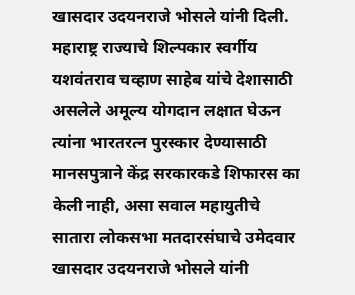खासदार उदयनराजे भोसले यांनी दिली.
महाराष्ट्र राज्याचे शिल्पकार स्वर्गीय यशवंतराव चव्हाण साहेब यांचे देशासाठी असलेले अमूल्य योगदान लक्षात घेऊन त्यांना भारतरत्न पुरस्कार देण्यासाठी मानसपुत्राने केंद्र सरकारकडे शिफारस का केली नाही, असा सवाल महायुतीचे सातारा लोकसभा मतदारसंघाचे उमेदवार खासदार उदयनराजे भोसले यांनी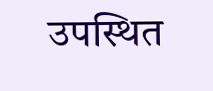उपस्थित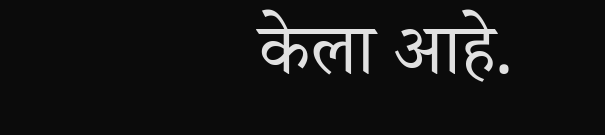केला आहे.